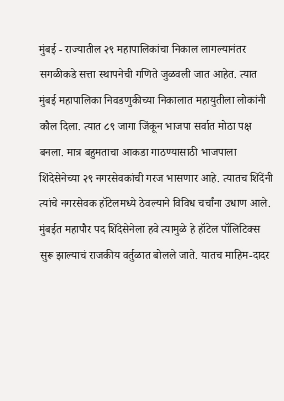मुंबई - राज्यातील २९ महापालिकांचा निकाल लागल्यानंतर सगळीकडे सत्ता स्थापनेची गणिते जुळवली जात आहेत. त्यात मुंबई महापालिका निवडणुकीच्या निकालात महायुतीला लोकांनी कौल दिला. त्यात ८९ जागा जिंकून भाजपा सर्वात मोठा पक्ष बनला. मात्र बहुमताचा आकडा गाठण्यासाठी भाजपाला शिंदेसेनेच्या २९ नगरसेवकांची गरज भासणार आहे. त्यातच शिंदेंनी त्यांचे नगरसेवक हॉटेलमध्ये ठेवल्याने विविध चर्चांना उधाण आले. मुंबईत महापौर पद शिंदेसेनेला हवे त्यामुळे हे हॉटेल पॉलिटिक्स सुरू झाल्याचं राजकीय वर्तुळात बोलले जाते. यातच माहिम-दादर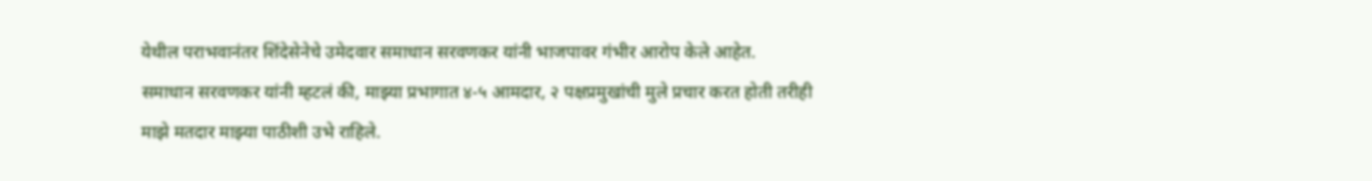येथील पराभवानंतर शिंदेसेनेचे उमेदवार समाधान सरवणकर यांनी भाजपावर गंभीर आरोप केले आहेत.
समाधान सरवणकर यांनी म्हटलं की, माझ्या प्रभागात ४-५ आमदार, २ पक्षप्रमुखांची मुले प्रचार करत होती तरीही माझे मतदार माझ्या पाठीशी उभे राहिले.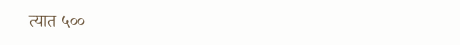त्यात ५००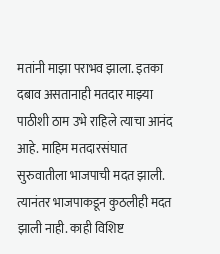मतांनी माझा पराभव झाला. इतका दबाव असतानाही मतदार माझ्या पाठीशी ठाम उभे राहिले त्याचा आनंद आहे. माहिम मतदारसंघात सुरुवातीला भाजपाची मदत झाली. त्यानंतर भाजपाकडून कुठलीही मदत झाली नाही. काही विशिष्ट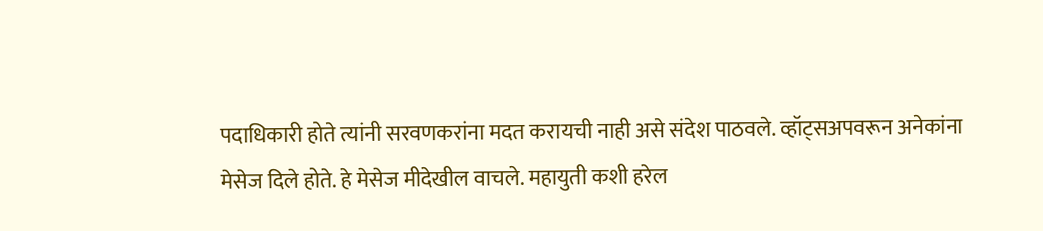पदाधिकारी होते त्यांनी सरवणकरांना मदत करायची नाही असे संदेश पाठवले. व्हॉट्सअपवरून अनेकांना मेसेज दिले होते. हे मेसेज मीदेखील वाचले. महायुती कशी हरेल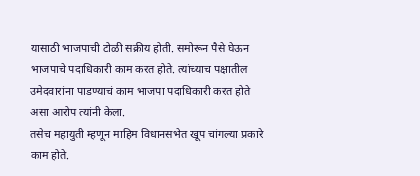यासाठी भाजपाची टोळी सक्रीय होती. समोरून पैसे घेऊन भाजपाचे पदाधिकारी काम करत होते. त्यांच्याच पक्षातील उमेदवारांना पाडण्याचं काम भाजपा पदाधिकारी करत होते असा आरोप त्यांनी केला.
तसेच महायुती म्हणून माहिम विधानसभेत खूप चांगल्या प्रकारे काम होते.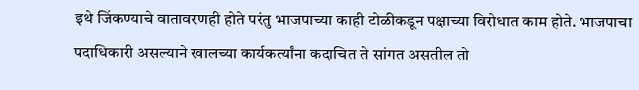इथे जिंकण्याचे वातावरणही होते परंतु भाजपाच्या काही टोळीकडून पक्षाच्या विरोधात काम होते. भाजपाचा पदाधिकारी असल्याने खालच्या कार्यकर्त्यांना कदाचित ते सांगत असतील तो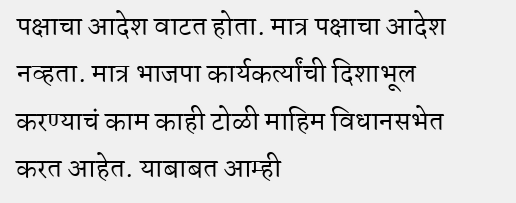पक्षाचा आदेश वाटत होता. मात्र पक्षाचा आदेश नव्हता. मात्र भाजपा कार्यकर्त्यांची दिशाभूल करण्याचं काम काही टोळी माहिम विधानसभेत करत आहेत. याबाबत आम्ही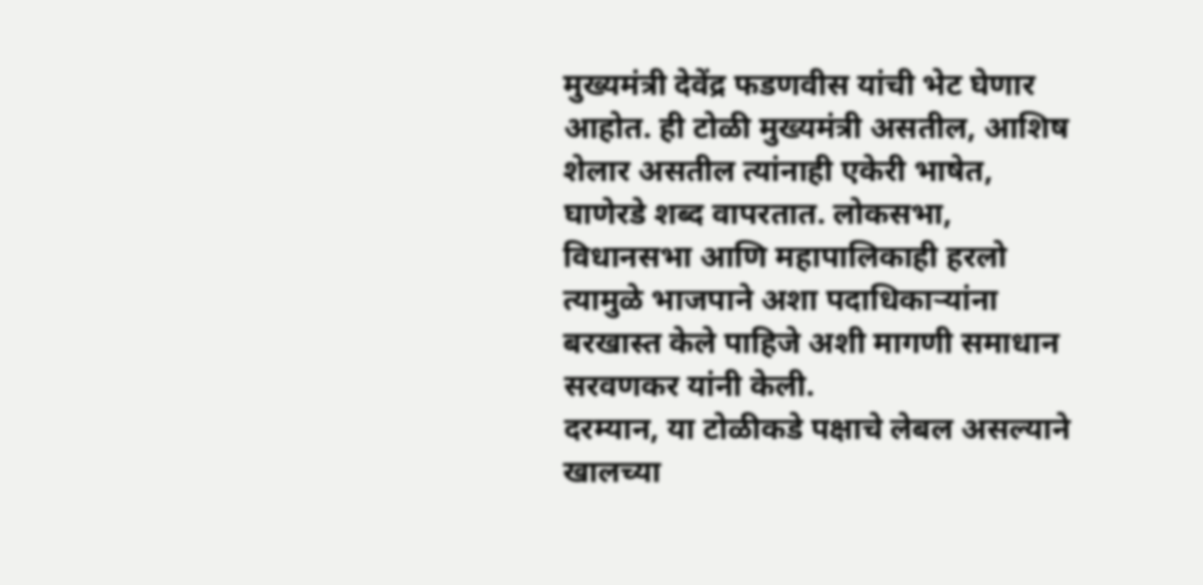मुख्यमंत्री देवेंद्र फडणवीस यांची भेट घेणार आहोत. ही टोळी मुख्यमंत्री असतील, आशिष शेलार असतील त्यांनाही एकेरी भाषेत, घाणेरडे शब्द वापरतात. लोकसभा, विधानसभा आणि महापालिकाही हरलो त्यामुळे भाजपाने अशा पदाधिकाऱ्यांना बरखास्त केले पाहिजे अशी मागणी समाधान सरवणकर यांनी केली.
दरम्यान, या टोळीकडे पक्षाचे लेबल असल्याने खालच्या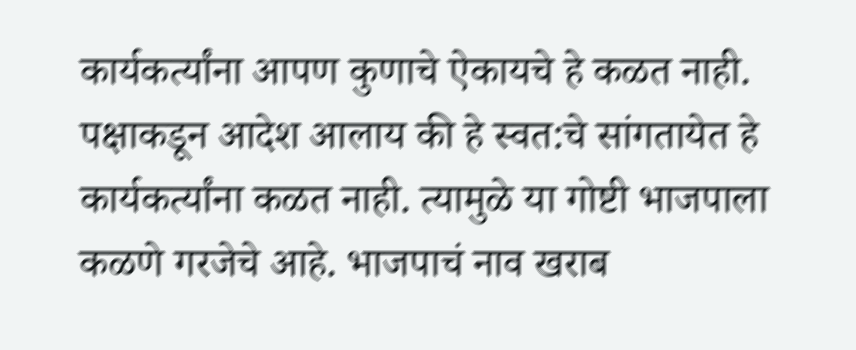कार्यकर्त्यांना आपण कुणाचे ऐकायचे हे कळत नाही. पक्षाकडून आदेश आलाय की हे स्वत:चे सांगतायेत हे कार्यकर्त्यांना कळत नाही. त्यामुळे या गोष्टी भाजपाला कळणे गरजेचे आहे. भाजपाचं नाव खराब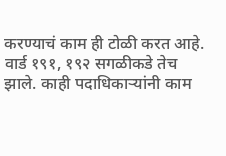करण्याचं काम ही टोळी करत आहे. वार्ड १९१, १९२ सगळीकडे तेच झाले. काही पदाधिकाऱ्यांनी काम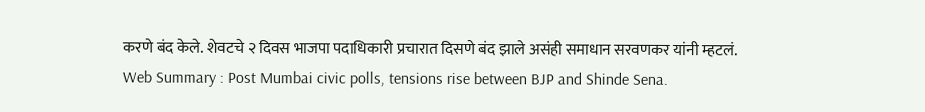करणे बंद केले. शेवटचे २ दिवस भाजपा पदाधिकारी प्रचारात दिसणे बंद झाले असंही समाधान सरवणकर यांनी म्हटलं.
Web Summary : Post Mumbai civic polls, tensions rise between BJP and Shinde Sena.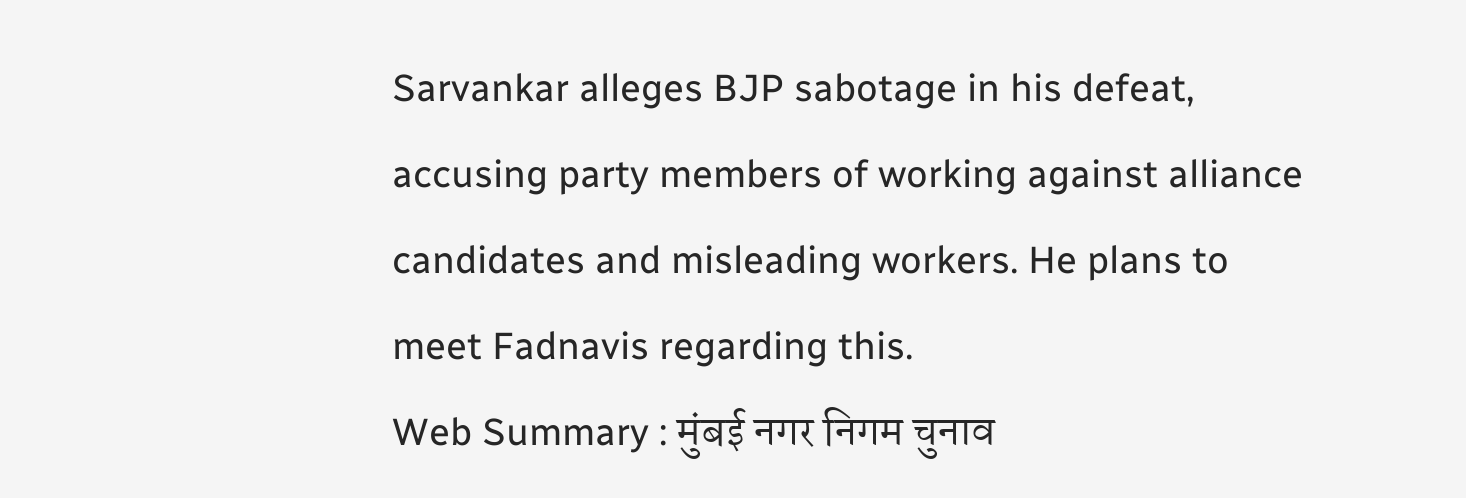Sarvankar alleges BJP sabotage in his defeat, accusing party members of working against alliance candidates and misleading workers. He plans to meet Fadnavis regarding this.
Web Summary : मुंबई नगर निगम चुनाव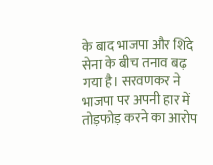के बाद भाजपा और शिंदे सेना के बीच तनाव बढ़ गया है। सरवणकर ने भाजपा पर अपनी हार में तोड़फोड़ करने का आरोप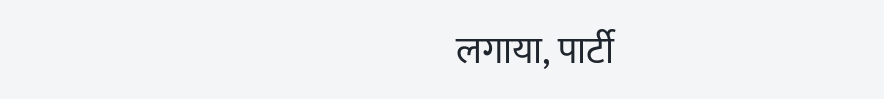लगाया, पार्टी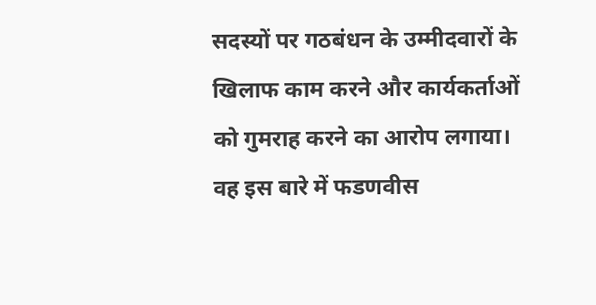सदस्यों पर गठबंधन के उम्मीदवारों के खिलाफ काम करने और कार्यकर्ताओं को गुमराह करने का आरोप लगाया। वह इस बारे में फडणवीस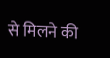से मिलने की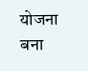योजना बना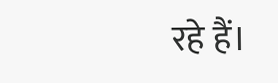रहे हैं।